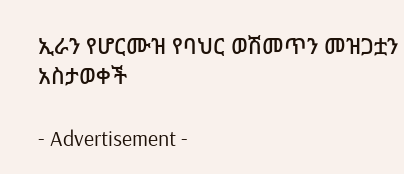ኢራን የሆርሙዝ የባህር ወሽመጥን መዝጋቷን አስታወቀች

- Advertisement -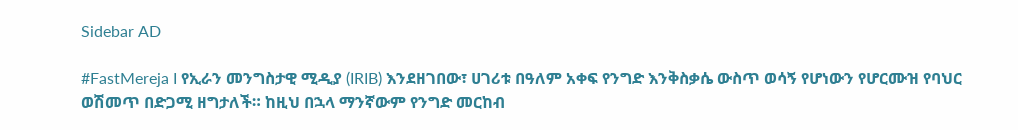Sidebar AD

#FastMereja I የኢራን መንግስታዊ ሚዲያ (IRIB) እንደዘገበው፣ ሀገሪቱ በዓለም አቀፍ የንግድ እንቅስቃሴ ውስጥ ወሳኝ የሆነውን የሆርሙዝ የባህር ወሽመጥ በድጋሚ ዘግታለች። ከዚህ በኋላ ማንኛውም የንግድ መርከብ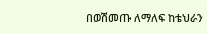በወሽመጡ ለማለፍ ከቴህራን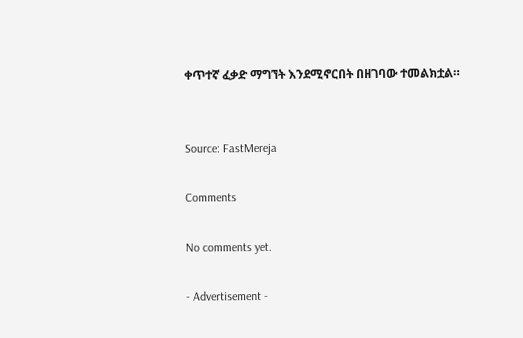ቀጥተኛ ፈቃድ ማግኘት እንደሚኖርበት በዘገባው ተመልክቷል።


Source: FastMereja

Comments

No comments yet.

- Advertisement -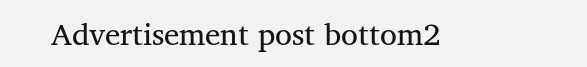Advertisement post bottom2